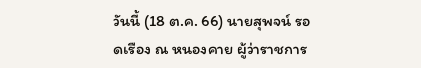วันนี้ (18 ต.ค. 66) นายสุพจน์ รอดเรือง ณ หนองคาย ผู้ว่าราชการ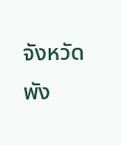จังหวัดพัง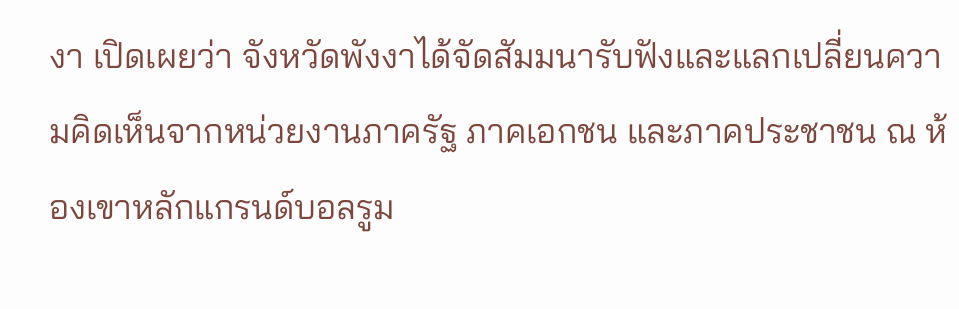งา เปิดเผยว่า จังหวัดพังงาได้จัดสัมมนารับฟังและแลกเปลี่ยนความคิดเห็นจากหน่วยงานภาครัฐ ภาคเอกชน และภาคประชาชน ณ ห้องเขาหลักแกรนด์บอลรูม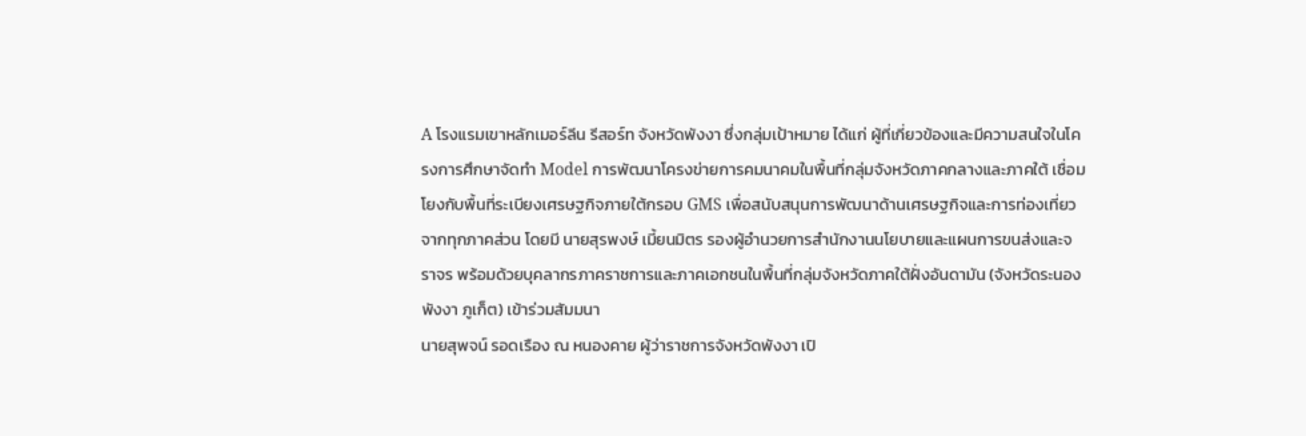A โรงแรมเขาหลักเมอร์ลีน รีสอร์ท จังหวัดพังงา ซึ่งกลุ่มเป้าหมาย ได้แก่ ผู้ที่เกี่ยวข้องและมีความสนใจในโครงการศึกษาจัดทำ Model การพัฒนาโครงข่ายการคมนาคมในพื้นที่กลุ่มจังหวัดภาคกลางและภาคใต้ เชื่อมโยงกับพื้นที่ระเบียงเศรษฐกิจภายใต้กรอบ GMS เพื่อสนับสนุนการพัฒนาด้านเศรษฐกิจและการท่องเที่ยวจากทุกภาคส่วน โดยมี นายสุรพงษ์ เมี้ยนมิตร รองผู้อำนวยการสำนักงานนโยบายและแผนการขนส่งและจราจร พร้อมด้วยบุคลากรภาคราชการและภาคเอกชนในพื้นที่กลุ่มจังหวัดภาคใต้ฝั่งอันดามัน (จังหวัดระนอง พังงา ภูเก็ต) เข้าร่วมสัมมนา
นายสุพจน์ รอดเรือง ณ หนองคาย ผู้ว่าราชการจังหวัดพังงา เปิ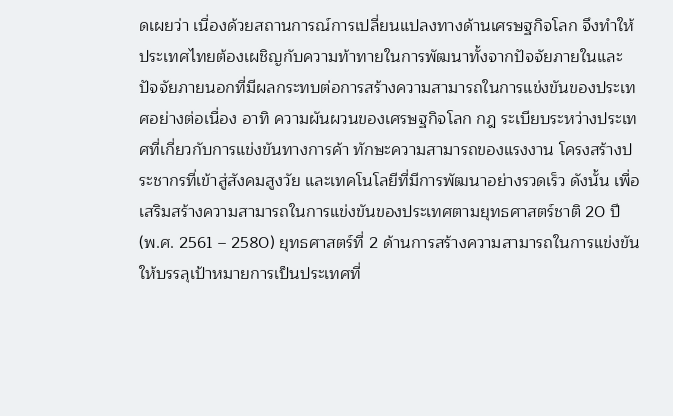ดเผยว่า เนื่องด้วยสถานการณ์การเปลี่ยนแปลงทางด้านเศรษฐกิจโลก จึงทำให้ประเทศไทยต้องเผชิญกับความท้าทายในการพัฒนาทั้งจากปัจจัยภายในและปัจจัยภายนอกที่มีผลกระทบต่อการสร้างความสามารถในการแข่งขันของประเทศอย่างต่อเนื่อง อาทิ ความผันผวนของเศรษฐกิจโลก กฎ ระเบียบระหว่างประเทศที่เกี่ยวกับการแข่งขันทางการค้า ทักษะความสามารถของแรงงาน โครงสร้างประชากรที่เข้าสู่สังคมสูงวัย และเทคโนโลยีที่มีการพัฒนาอย่างรวดเร็ว ดังนั้น เพื่อเสริมสร้างความสามารถในการแข่งขันของประเทศตามยุทธศาสตร์ชาติ 20 ปี (พ.ศ. 2561 – 2580) ยุทธศาสตร์ที่ 2 ด้านการสร้างความสามารถในการแข่งขัน ให้บรรลุเป้าหมายการเป็นประเทศที่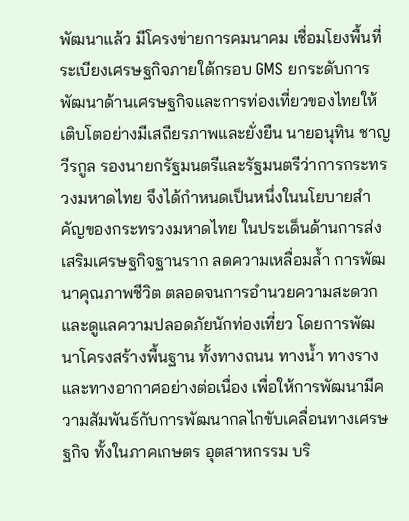พัฒนาแล้ว มีโครงข่ายการคมนาคม เชื่อมโยงพื้นที่ระเบียงเศรษฐกิจภายใต้กรอบ GMS ยกระดับการพัฒนาด้านเศรษฐกิจและการท่องเที่ยวของไทยให้เติบโตอย่างมีเสถียรภาพและยั่งยืน นายอนุทิน ชาญวีรกูล รองนายกรัฐมนตรีและรัฐมนตรีว่าการกระทรวงมหาดไทย จึงได้กำหนดเป็นหนึ่งในนโยบายสำคัญของกระทรวงมหาดไทย ในประเด็นด้านการส่งเสริมเศรษฐกิจฐานราก ลดความเหลื่อมล้ำ การพัฒนาคุณภาพชีวิต ตลอดจนการอำนวยความสะดวกและดูแลความปลอดภัยนักท่องเที่ยว โดยการพัฒนาโครงสร้างพื้นฐาน ทั้งทางถนน ทางน้ำ ทางราง และทางอากาศอย่างต่อเนื่อง เพื่อให้การพัฒนามีความสัมพันธ์กับการพัฒนากลไกขับเคลื่อนทางเศรษฐกิจ ทั้งในภาคเกษตร อุตสาหกรรม บริ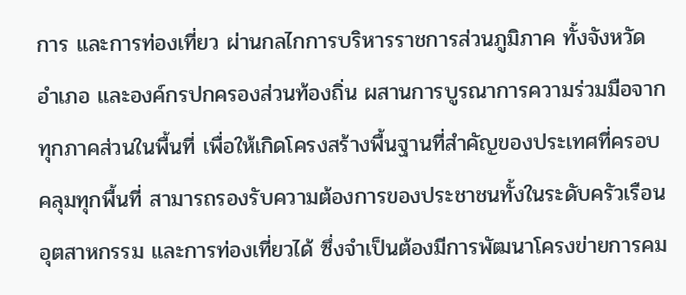การ และการท่องเที่ยว ผ่านกลไกการบริหารราชการส่วนภูมิภาค ทั้งจังหวัด อำเภอ และองค์กรปกครองส่วนท้องถิ่น ผสานการบูรณาการความร่วมมือจากทุกภาคส่วนในพื้นที่ เพื่อให้เกิดโครงสร้างพื้นฐานที่สำคัญของประเทศที่ครอบคลุมทุกพื้นที่ สามารถรองรับความต้องการของประชาชนทั้งในระดับครัวเรือน อุตสาหกรรม และการท่องเที่ยวได้ ซึ่งจำเป็นต้องมีการพัฒนาโครงข่ายการคม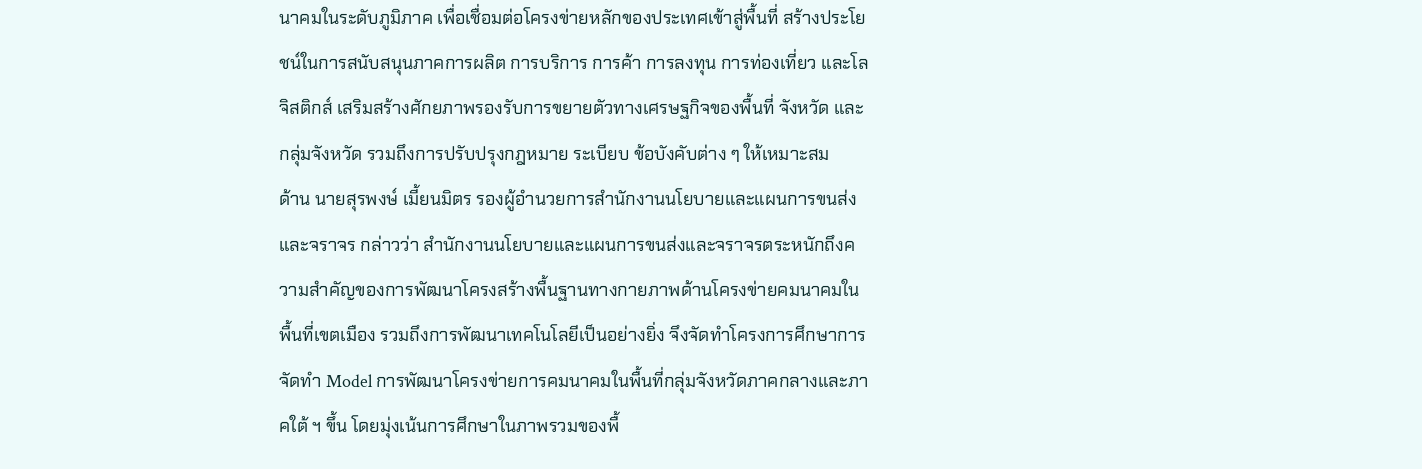นาคมในระดับภูมิภาค เพื่อเชื่อมต่อโครงข่ายหลักของประเทศเข้าสู่พื้นที่ สร้างประโยชน์ในการสนับสนุนภาคการผลิต การบริการ การค้า การลงทุน การท่องเที่ยว และโลจิสติกส์ เสริมสร้างศักยภาพรองรับการขยายตัวทางเศรษฐกิจของพื้นที่ จังหวัด และกลุ่มจังหวัด รวมถึงการปรับปรุงกฎหมาย ระเบียบ ข้อบังคับต่าง ๆ ให้เหมาะสม
ด้าน นายสุรพงษ์ เมี้ยนมิตร รองผู้อำนวยการสำนักงานนโยบายและแผนการขนส่งและจราจร กล่าวว่า สำนักงานนโยบายและแผนการขนส่งและจราจรตระหนักถึงความสำคัญของการพัฒนาโครงสร้างพื้นฐานทางกายภาพด้านโครงข่ายคมนาคมในพื้นที่เขตเมือง รวมถึงการพัฒนาเทคโนโลยีเป็นอย่างยิ่ง จึงจัดทำโครงการศึกษาการจัดทำ Model การพัฒนาโครงข่ายการคมนาคมในพื้นที่กลุ่มจังหวัดภาคกลางและภาคใต้ ฯ ขึ้น โดยมุ่งเน้นการศึกษาในภาพรวมของพื้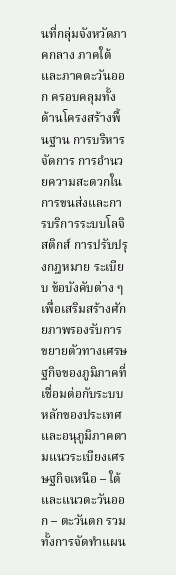นที่กลุ่มจังหวัดภาคกลาง ภาคใต้ และภาคตะวันออก ครอบคลุมทั้งด้านโครงสร้างพื้นฐาน การบริหารจัดการ การอำนวยความสะดวกในการขนส่งและการบริการระบบโลจิสติกส์ การปรับปรุงกฎหมาย ระเบียบ ข้อบังคับต่าง ๆ เพื่อเสริมสร้างศักยภาพรองรับการขยายตัวทางเศรษฐกิจของภูมิภาคที่เชื่อมต่อกับระบบหลักของประเทศและอนุภูมิภาคตามแนวระเบียงเศรษฐกิจเหนือ – ใต้ และแนวตะวันออก – ตะวันตก รวมทั้งการจัดทำแผน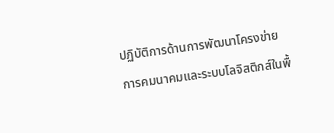ปฏิบัติการด้านการพัฒนาโครงข่ายการคมนาคมและระบบโลจิสติกส์ในพื้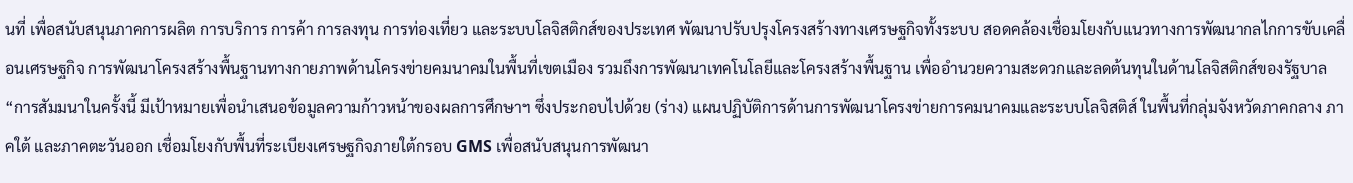นที่ เพื่อสนับสนุนภาคการผลิต การบริการ การค้า การลงทุน การท่องเที่ยว และระบบโลจิสติกส์ของประเทศ พัฒนาปรับปรุงโครงสร้างทางเศรษฐกิจทั้งระบบ สอดคล้องเชื่อมโยงกับแนวทางการพัฒนากลไกการขับเคลื่อนเศรษฐกิจ การพัฒนาโครงสร้างพื้นฐานทางกายภาพด้านโครงข่ายคมนาคมในพื้นที่เขตเมือง รวมถึงการพัฒนาเทคโนโลยีและโครงสร้างพื้นฐาน เพื่ออำนวยความสะดวกและลดต้นทุนในด้านโลจิสติกส์ของรัฐบาล
“การสัมมนาในครั้งนี้ มีเป้าหมายเพื่อนำเสนอข้อมูลความก้าวหน้าของผลการศึกษาฯ ซึ่งประกอบไปด้วย (ร่าง) แผนปฏิบัติการด้านการพัฒนาโครงข่ายการคมนาคมและระบบโลจิสติส์ ในพื้นที่กลุ่มจังหวัดภาคกลาง ภาคใต้ และภาคตะวันออก เชื่อมโยงกับพื้นที่ระเบียงเศรษฐกิจภายใต้กรอบ GMS เพื่อสนับสนุนการพัฒนา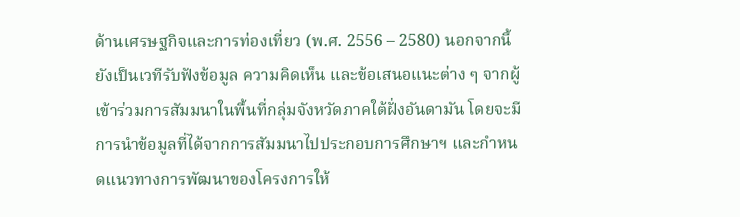ด้านเศรษฐกิจและการท่องเที่ยว (พ.ศ. 2556 – 2580) นอกจากนี้ ยังเป็นเวทีรับฟังข้อมูล ความคิดเห็น และข้อเสนอแนะต่าง ๆ จากผู้เข้าร่วมการสัมมนาในพื้นที่กลุ่มจังหวัดภาคใต้ฝั่งอันดามัน โดยจะมีการนำข้อมูลที่ได้จากการสัมมนาไปประกอบการศึกษาฯ และกำหนดแนวทางการพัฒนาของโครงการให้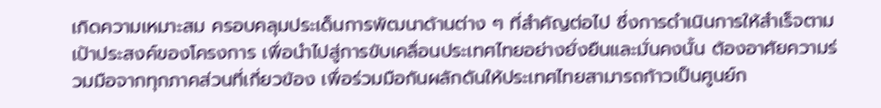เกิดความเหมาะสม ครอบคลุมประเด็นการพัฒนาด้านต่าง ๆ ที่สำคัญต่อไป ซึ่งการดำเนินการให้สำเร็จตามเป้าประสงค์ของโครงการ เพื่อนำไปสู่การขับเคลื่อนประเทศไทยอย่างยั่งยืนและมั่นคงนั้น ต้องอาศัยความร่วมมือจากทุกภาคส่วนที่เกี่ยวข้อง เพื่อร่วมมือกันผลักดันให้ประเทศไทยสามารถก้าวเป็นศูนย์ก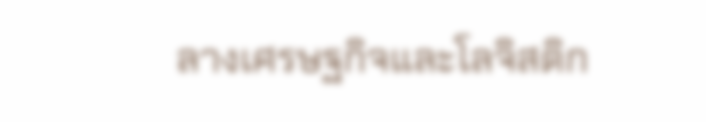ลางเศรษฐกิจและโลจิสติก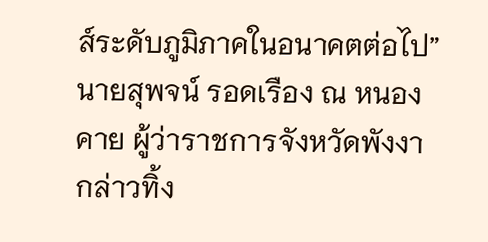ส์ระดับภูมิภาคในอนาคตต่อไป” นายสุพจน์ รอดเรือง ณ หนองคาย ผู้ว่าราชการจังหวัดพังงา กล่าวทิ้ง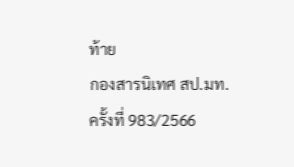ท้าย
กองสารนิเทศ สป.มท.
ครั้งที่ 983/2566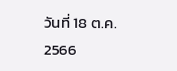วันที่ 18 ต.ค. 2566